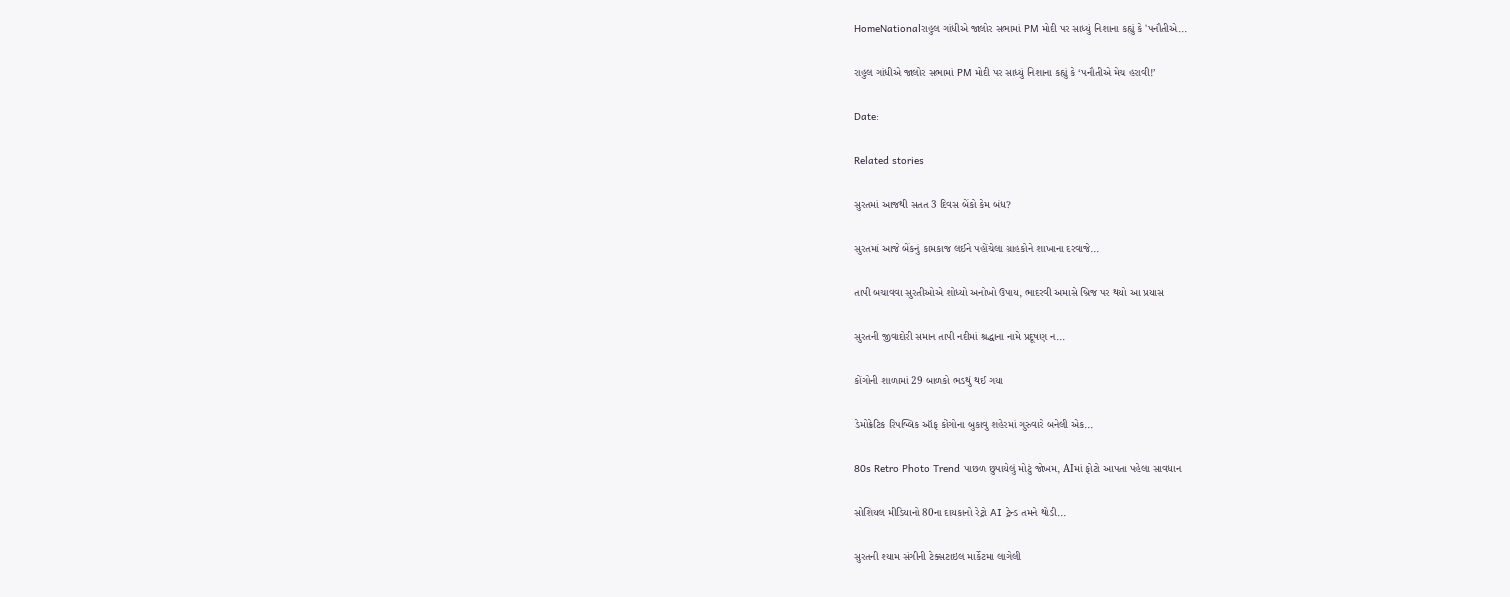HomeNationalરાહુલ ગાંધીએ જાલોર સભામાં PM મોદી પર સાધ્યું નિશાના કહ્યું કે 'પનૌતીએ...

રાહુલ ગાંધીએ જાલોર સભામાં PM મોદી પર સાધ્યું નિશાના કહ્યું કે ‘પનૌતીએ મેચ હરાવી!’

Date:

Related stories

સુરતમાં આજથી સતત 3 દિવસ બેંકો કેમ બંધ?

સુરતમાં આજે બેંકનું કામકાજ લઈને પહોંચેલા ગ્રાહકોને શાખાના દરવાજે...

તાપી બચાવવા સુરતીઓએ શોધ્યો અનોખો ઉપાય, ભાદરવી અમાસે બ્રિજ પર થયો આ પ્રયાસ

સુરતની જીવાદોરી સમાન તાપી નદીમાં શ્રદ્ધાના નામે પ્રદૂષણ ન...

કોંગોની શાળામાં 29 બાળકો ભડથું થઈ ગયા

ડેમોક્રેટિક રિપબ્લિક ઑફ કોંગોના બુકાવુ શહેરમાં ગુરુવારે બનેલી એક...

80s Retro Photo Trend પાછળ છુપાયેલું મોટું જોખમ, AIમાં ફોટો આપતા પહેલા સાવધાન

સોશિયલ મીડિયાનો 80ના દાયકાનો રેટ્રો AI ટ્રેન્ડ તમને થોડી...

સુરતની શ્યામ સંગીની ટેક્સટાઇલ માર્કેટમા લાગેલી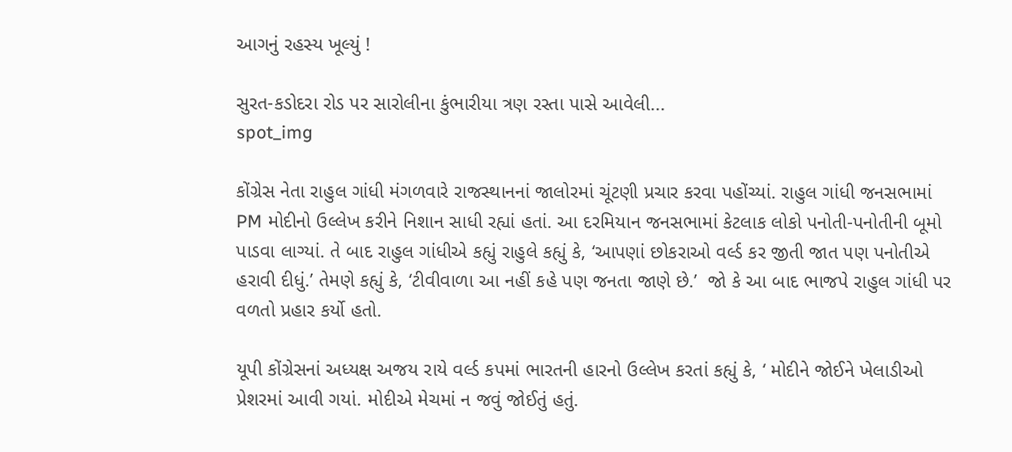આગનું રહસ્ય ખૂલ્યું !

સુરત-કડોદરા રોડ પર સારોલીના કુંભારીયા ત્રણ રસ્તા પાસે આવેલી...
spot_img

કોંગ્રેસ નેતા રાહુલ ગાંધી મંગળવારે રાજસ્થાનનાં જાલોરમાં ચૂંટણી પ્રચાર કરવા પહોંચ્યાં. રાહુલ ગાંધી જનસભામાં PM મોદીનો ઉલ્લેખ કરીને નિશાન સાધી રહ્યાં હતાં. આ દરમિયાન જનસભામાં કેટલાક લોકો પનોતી-પનોતીની બૂમો પાડવા લાગ્યાં. તે બાદ રાહુલ ગાંધીએ કહ્યું રાહુલે કહ્યું કે, ‘આપણાં છોકરાઓ વર્લ્ડ કર જીતી જાત પણ પનોતીએ હરાવી દીધું.’ તેમણે કહ્યું કે, ‘ટીવીવાળા આ નહીં કહે પણ જનતા જાણે છે.’  જો કે આ બાદ ભાજપે રાહુલ ગાંધી પર વળતો પ્રહાર કર્યો હતો.

યૂપી કોંગ્રેસનાં અધ્યક્ષ અજય રાયે વર્લ્ડ કપમાં ભારતની હારનો ઉલ્લેખ કરતાં કહ્યું કે, ‘ મોદીને જોઈને ખેલાડીઓ પ્રેશરમાં આવી ગયાં. મોદીએ મેચમાં ન જવું જોઈતું હતું.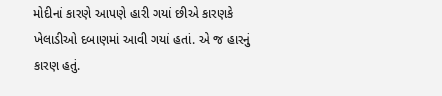મોદીનાં કારણે આપણે હારી ગયાં છીએ કારણકે ખેલાડીઓ દબાણમાં આવી ગયાં હતાં. એ જ હારનું કારણ હતું.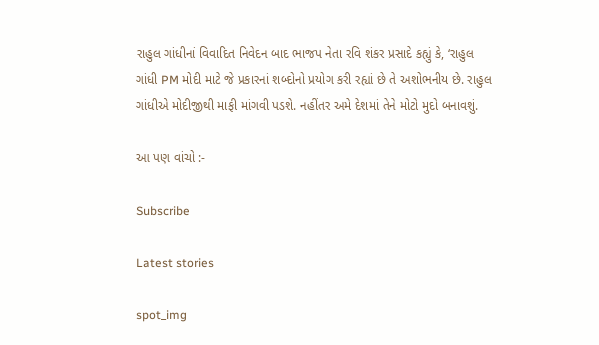રાહુલ ગાંધીનાં વિવાદિત નિવેદન બાદ ભાજપ નેતા રવિ શંકર પ્રસાદે કહ્યું કે, ‘રાહુલ ગાંધી PM મોદી માટે જે પ્રકારનાં શબ્દોનો પ્રયોગ કરી રહ્યાં છે તે અશોભનીય છે. રાહુલ ગાંધીએ મોદીજીથી માફી માંગવી પડશે. નહીંતર અમે દેશમાં તેને મોટો મુદો બનાવશું.

આ પણ વાંચો :-

Subscribe

Latest stories

spot_img